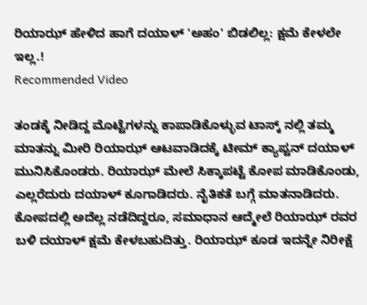ರಿಯಾಝ್ ಹೇಳಿದ ಹಾಗೆ ದಯಾಳ್ 'ಅಹಂ' ಬಿಡಲಿಲ್ಲ: ಕ್ಷಮೆ ಕೇಳಲೇ ಇಲ್ಲ.!
Recommended Video

ತಂಡಕ್ಕೆ ನೀಡಿದ್ದ ಮೊಟ್ಟೆಗಳನ್ನು ಕಾಪಾಡಿಕೊಳ್ಳುವ ಟಾಸ್ಕ್ ನಲ್ಲಿ ತಮ್ಮ ಮಾತನ್ನು ಮೀರಿ ರಿಯಾಝ್ ಆಟವಾಡಿದಕ್ಕೆ ಟೀಮ್ ಕ್ಯಾಪ್ಟನ್ ದಯಾಳ್ ಮುನಿಸಿಕೊಂಡರು. ರಿಯಾಝ್ ಮೇಲೆ ಸಿಕ್ಕಾಪಟ್ಟೆ ಕೋಪ ಮಾಡಿಕೊಂಡು, ಎಲ್ಲರೆದುರು ದಯಾಳ್ ಕೂಗಾಡಿದರು. ನೈತಿಕತೆ ಬಗ್ಗೆ ಮಾತನಾಡಿದರು.
ಕೋಪದಲ್ಲಿ ಅದೆಲ್ಲ ನಡೆದಿದ್ದರೂ, ಸಮಾಧಾನ ಆದ್ಮೇಲೆ ರಿಯಾಝ್ ರವರ ಬಳಿ ದಯಾಳ್ ಕ್ಷಮೆ ಕೇಳಬಹುದಿತ್ತು. ರಿಯಾಝ್ ಕೂಡ ಇದನ್ನೇ ನಿರೀಕ್ಷೆ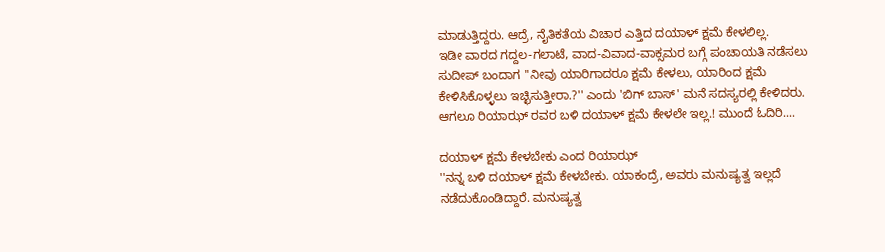ಮಾಡುತ್ತಿದ್ದರು. ಆದ್ರೆ, ನೈತಿಕತೆಯ ವಿಚಾರ ಎತ್ತಿದ ದಯಾಳ್ ಕ್ಷಮೆ ಕೇಳಲಿಲ್ಲ.
ಇಡೀ ವಾರದ ಗದ್ದಲ-ಗಲಾಟೆ, ವಾದ-ವಿವಾದ-ವಾಕ್ಸಮರ ಬಗ್ಗೆ ಪಂಚಾಯತಿ ನಡೆಸಲು ಸುದೀಪ್ ಬಂದಾಗ ''ನೀವು ಯಾರಿಗಾದರೂ ಕ್ಷಮೆ ಕೇಳಲು, ಯಾರಿಂದ ಕ್ಷಮೆ ಕೇಳಿಸಿಕೊಳ್ಳಲು ಇಚ್ಛಿಸುತ್ತೀರಾ.?'' ಎಂದು 'ಬಿಗ್ ಬಾಸ್' ಮನೆ ಸದಸ್ಯರಲ್ಲಿ ಕೇಳಿದರು. ಆಗಲೂ ರಿಯಾಝ್ ರವರ ಬಳಿ ದಯಾಳ್ ಕ್ಷಮೆ ಕೇಳಲೇ ಇಲ್ಲ.! ಮುಂದೆ ಓದಿರಿ....

ದಯಾಳ್ ಕ್ಷಮೆ ಕೇಳಬೇಕು ಎಂದ ರಿಯಾಝ್
''ನನ್ನ ಬಳಿ ದಯಾಳ್ ಕ್ಷಮೆ ಕೇಳಬೇಕು. ಯಾಕಂದ್ರೆ, ಅವರು ಮನುಷ್ಯತ್ವ ಇಲ್ಲದೆ ನಡೆದುಕೊಂಡಿದ್ದಾರೆ. ಮನುಷ್ಯತ್ವ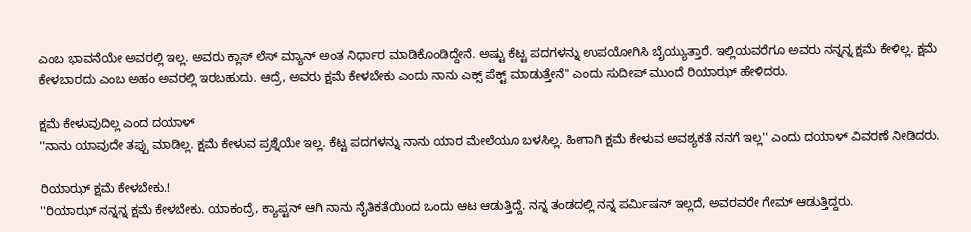ಎಂಬ ಭಾವನೆಯೇ ಅವರಲ್ಲಿ ಇಲ್ಲ. ಅವರು ಕ್ಲಾಸ್ ಲೆಸ್ ಮ್ಯಾನ್ ಅಂತ ನಿರ್ಧಾರ ಮಾಡಿಕೊಂಡಿದ್ದೇನೆ. ಅಷ್ಟು ಕೆಟ್ಟ ಪದಗಳನ್ನು ಉಪಯೋಗಿಸಿ ಬೈಯ್ಯುತ್ತಾರೆ. ಇಲ್ಲಿಯವರೆಗೂ ಅವರು ನನ್ನನ್ನ ಕ್ಷಮೆ ಕೇಳಿಲ್ಲ. ಕ್ಷಮೆ ಕೇಳಬಾರದು ಎಂಬ ಅಹಂ ಅವರಲ್ಲಿ ಇರಬಹುದು. ಆದ್ರೆ, ಅವರು ಕ್ಷಮೆ ಕೇಳಬೇಕು ಎಂದು ನಾನು ಎಕ್ಸ್ ಪೆಕ್ಟ್ ಮಾಡುತ್ತೇನೆ'' ಎಂದು ಸುದೀಪ್ ಮುಂದೆ ರಿಯಾಝ್ ಹೇಳಿದರು.

ಕ್ಷಮೆ ಕೇಳುವುದಿಲ್ಲ ಎಂದ ದಯಾಳ್
''ನಾನು ಯಾವುದೇ ತಪ್ಪು ಮಾಡಿಲ್ಲ. ಕ್ಷಮೆ ಕೇಳುವ ಪ್ರಶ್ನೆಯೇ ಇಲ್ಲ. ಕೆಟ್ಟ ಪದಗಳನ್ನು ನಾನು ಯಾರ ಮೇಲೆಯೂ ಬಳಸಿಲ್ಲ. ಹೀಗಾಗಿ ಕ್ಷಮೆ ಕೇಳುವ ಅವಶ್ಯಕತೆ ನನಗೆ ಇಲ್ಲ'' ಎಂದು ದಯಾಳ್ ವಿವರಣೆ ನೀಡಿದರು.

ರಿಯಾಝ್ ಕ್ಷಮೆ ಕೇಳಬೇಕು.!
''ರಿಯಾಝ್ ನನ್ನನ್ನ ಕ್ಷಮೆ ಕೇಳಬೇಕು. ಯಾಕಂದ್ರೆ, ಕ್ಯಾಪ್ಟನ್ ಆಗಿ ನಾನು ನೈತಿಕತೆಯಿಂದ ಒಂದು ಆಟ ಆಡುತ್ತಿದ್ದೆ. ನನ್ನ ತಂಡದಲ್ಲಿ ನನ್ನ ಪರ್ಮಿಷನ್ ಇಲ್ಲದೆ, ಅವರವರೇ ಗೇಮ್ ಆಡುತ್ತಿದ್ದರು.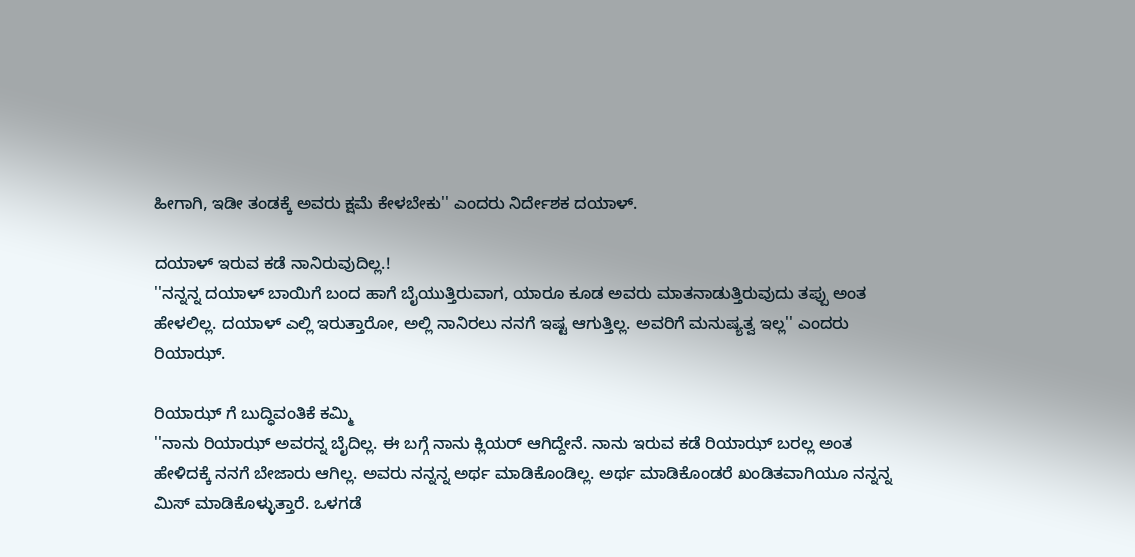ಹೀಗಾಗಿ, ಇಡೀ ತಂಡಕ್ಕೆ ಅವರು ಕ್ಷಮೆ ಕೇಳಬೇಕು'' ಎಂದರು ನಿರ್ದೇಶಕ ದಯಾಳ್.

ದಯಾಳ್ ಇರುವ ಕಡೆ ನಾನಿರುವುದಿಲ್ಲ.!
''ನನ್ನನ್ನ ದಯಾಳ್ ಬಾಯಿಗೆ ಬಂದ ಹಾಗೆ ಬೈಯುತ್ತಿರುವಾಗ, ಯಾರೂ ಕೂಡ ಅವರು ಮಾತನಾಡುತ್ತಿರುವುದು ತಪ್ಪು ಅಂತ ಹೇಳಲಿಲ್ಲ. ದಯಾಳ್ ಎಲ್ಲಿ ಇರುತ್ತಾರೋ, ಅಲ್ಲಿ ನಾನಿರಲು ನನಗೆ ಇಷ್ಟ ಆಗುತ್ತಿಲ್ಲ. ಅವರಿಗೆ ಮನುಷ್ಯತ್ವ ಇಲ್ಲ'' ಎಂದರು ರಿಯಾಝ್.

ರಿಯಾಝ್ ಗೆ ಬುದ್ಧಿವಂತಿಕೆ ಕಮ್ಮಿ
''ನಾನು ರಿಯಾಝ್ ಅವರನ್ನ ಬೈದಿಲ್ಲ. ಈ ಬಗ್ಗೆ ನಾನು ಕ್ಲಿಯರ್ ಆಗಿದ್ದೇನೆ. ನಾನು ಇರುವ ಕಡೆ ರಿಯಾಝ್ ಬರಲ್ಲ ಅಂತ ಹೇಳಿದಕ್ಕೆ ನನಗೆ ಬೇಜಾರು ಆಗಿಲ್ಲ. ಅವರು ನನ್ನನ್ನ ಅರ್ಥ ಮಾಡಿಕೊಂಡಿಲ್ಲ. ಅರ್ಥ ಮಾಡಿಕೊಂಡರೆ ಖಂಡಿತವಾಗಿಯೂ ನನ್ನನ್ನ ಮಿಸ್ ಮಾಡಿಕೊಳ್ಳುತ್ತಾರೆ. ಒಳಗಡೆ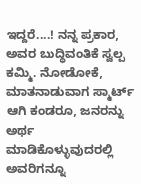ಇದ್ದರೆ....! ನನ್ನ ಪ್ರಕಾರ, ಅವರ ಬುದ್ಧಿವಂತಿಕೆ ಸ್ವಲ್ಪ ಕಮ್ಮಿ. ನೋಡೋಕೆ, ಮಾತನಾಡುವಾಗ ಸ್ಮಾರ್ಟ್ ಆಗಿ ಕಂಡರೂ, ಜನರನ್ನು ಅರ್ಥ ಮಾಡಿಕೊಳ್ಳುವುದರಲ್ಲಿ ಅವರಿಗನ್ನೂ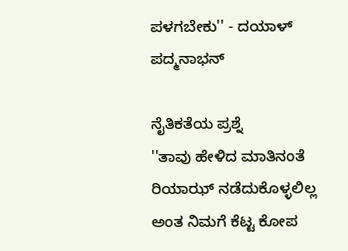ಪಳಗಬೇಕು'' - ದಯಾಳ್ ಪದ್ಮನಾಭನ್

ನೈತಿಕತೆಯ ಪ್ರಶ್ನೆ
''ತಾವು ಹೇಳಿದ ಮಾತಿನಂತೆ ರಿಯಾಝ್ ನಡೆದುಕೊಳ್ಳಲಿಲ್ಲ ಅಂತ ನಿಮಗೆ ಕೆಟ್ಟ ಕೋಪ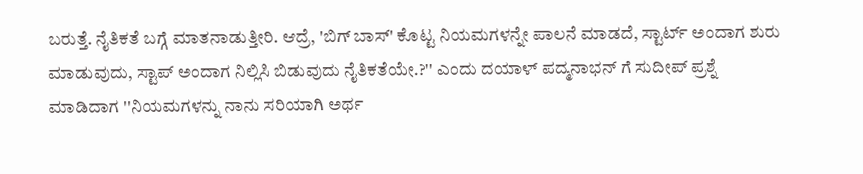ಬರುತ್ತೆ. ನೈತಿಕತೆ ಬಗ್ಗೆ ಮಾತನಾಡುತ್ತೀರಿ. ಆದ್ರೆ, 'ಬಿಗ್ ಬಾಸ್' ಕೊಟ್ಟ ನಿಯಮಗಳನ್ನೇ ಪಾಲನೆ ಮಾಡದೆ, ಸ್ಟಾರ್ಟ್ ಅಂದಾಗ ಶುರು ಮಾಡುವುದು, ಸ್ಟಾಪ್ ಅಂದಾಗ ನಿಲ್ಲಿಸಿ ಬಿಡುವುದು ನೈತಿಕತೆಯೇ.?'' ಎಂದು ದಯಾಳ್ ಪದ್ಮನಾಭನ್ ಗೆ ಸುದೀಪ್ ಪ್ರಶ್ನೆ ಮಾಡಿದಾಗ ''ನಿಯಮಗಳನ್ನು ನಾನು ಸರಿಯಾಗಿ ಅರ್ಥ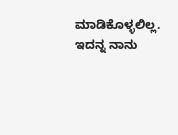ಮಾಡಿಕೊಳ್ಳಲಿಲ್ಲ. ಇದನ್ನ ನಾನು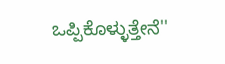ಒಪ್ಪಿಕೊಳ್ಳುತ್ತೇನೆ''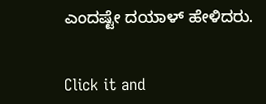ಎಂದಷ್ಟೇ ದಯಾಳ್ ಹೇಳಿದರು.


Click it and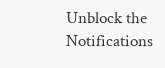Unblock the Notifications